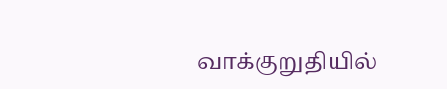வாக்குறுதியில்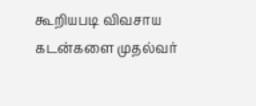கூறியபடி விவசாய கடன்களை முதல்வர்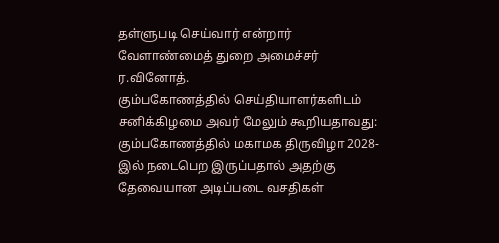தள்ளுபடி செய்வார் என்றார் வேளாண்மைத் துறை அமைச்சர் ர.வினோத்.
கும்பகோணத்தில் செய்தியாளர்களிடம் சனிக்கிழமை அவர் மேலும் கூறியதாவது: கும்பகோணத்தில் மகாமக திருவிழா 2028-இல் நடைபெற இருப்பதால் அதற்கு தேவையான அடிப்படை வசதிகள்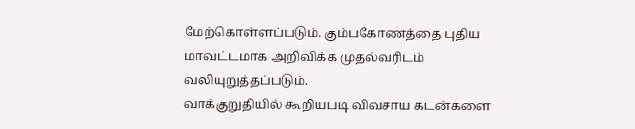மேற்கொள்ளப்படும். கும்பகோணத்தை புதிய மாவட்டமாக அறிவிக்க முதல்வரிடம் வலியுறுத்தப்படும்.
வாக்குறுதியில் கூறியபடி விவசாய கடன்களை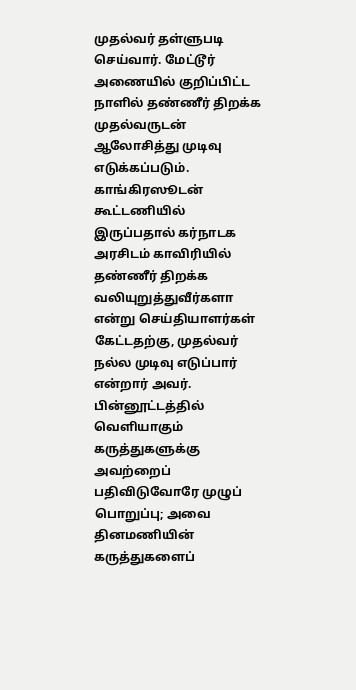முதல்வர் தள்ளுபடி செய்வார். மேட்டூர் அணையில் குறிப்பிட்ட நாளில் தண்ணீர் திறக்க முதல்வருடன் ஆலோசித்து முடிவு எடுக்கப்படும்.
காங்கிரஸூடன் கூட்டணியில் இருப்பதால் கர்நாடக அரசிடம் காவிரியில் தண்ணீர் திறக்க வலியுறுத்துவீர்களா என்று செய்தியாளர்கள் கேட்டதற்கு, முதல்வர் நல்ல முடிவு எடுப்பார் என்றார் அவர்.
பின்னூட்டத்தில் வெளியாகும் கருத்துகளுக்கு அவற்றைப் பதிவிடுவோரே முழுப் பொறுப்பு; அவை தினமணியின் கருத்துகளைப்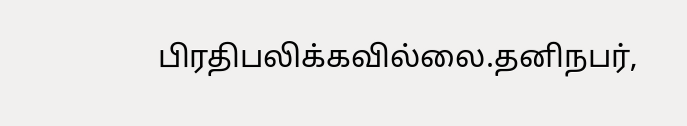பிரதிபலிக்கவில்லை.தனிநபர்,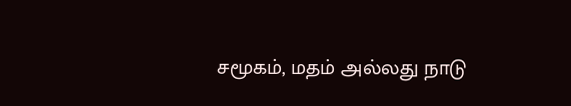சமூகம், மதம் அல்லது நாடு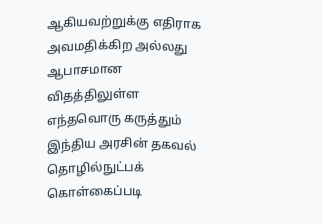ஆகியவற்றுக்கு எதிராக அவமதிக்கிற அல்லது ஆபாசமான விதத்திலுள்ள எந்தவொரு கருத்தும் இந்திய அரசின் தகவல் தொழில்நுட்பக் கொள்கைப்படி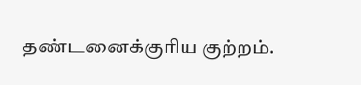தண்டனைக்குரிய குற்றம்.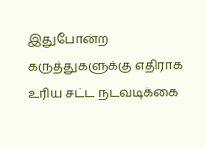இதுபோன்ற கருத்துகளுக்கு எதிராக உரிய சட்ட நடவடிக்கை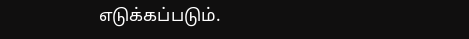எடுக்கப்படும்.